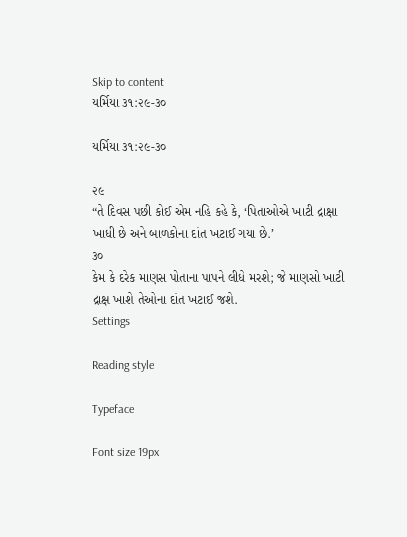Skip to content
યર્મિયા ૩૧:૨૯-૩૦

યર્મિયા ૩૧:૨૯-૩૦

૨૯
“તે દિવસ પછી કોઈ એમ નહિ કહે કે, ‘પિતાઓએ ખાટી દ્રાક્ષા ખાધી છે અને બાળકોના દાંત ખટાઈ ગયા છે.’
૩૦
કેમ કે દરેક માણસ પોતાના પાપને લીધે મરશે; જે માણસો ખાટી દ્રાક્ષ ખાશે તેઓના દાંત ખટાઈ જશે.
Settings

Reading style

Typeface

Font size 19px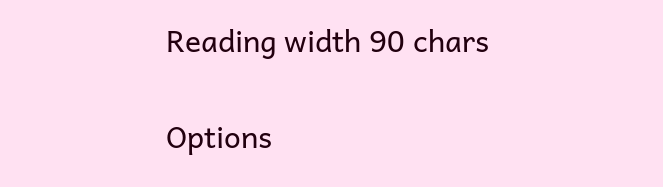Reading width 90 chars

Options